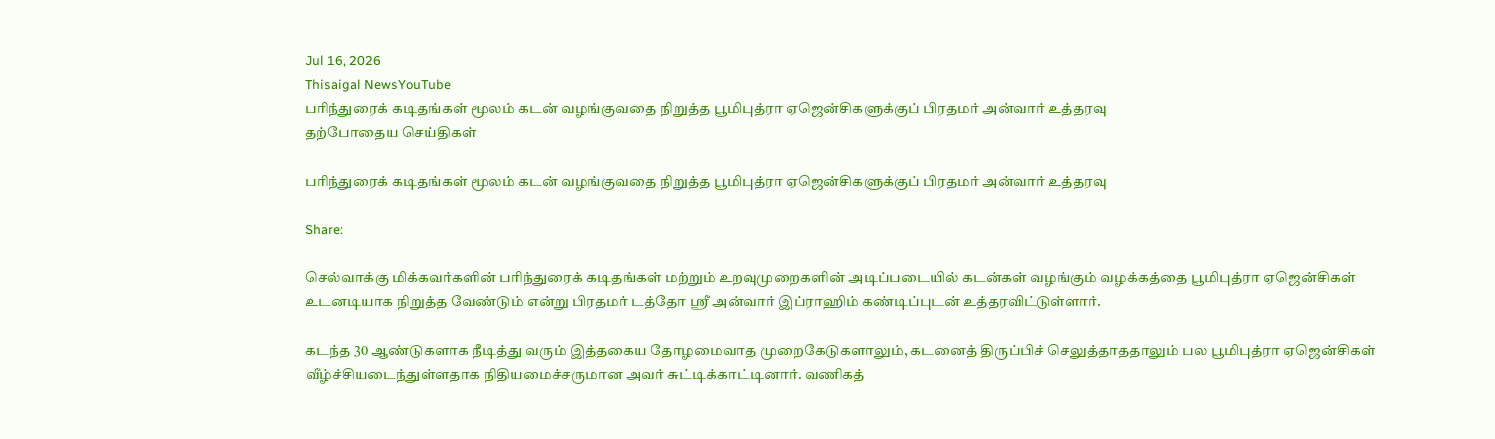Jul 16, 2026
Thisaigal NewsYouTube
பரிந்துரைக் கடிதங்கள் மூலம் கடன் வழங்குவதை நிறுத்த பூமிபுத்ரா ஏஜென்சிகளுக்குப் பிரதமர் அன்வார் உத்தரவு
தற்போதைய செய்திகள்

பரிந்துரைக் கடிதங்கள் மூலம் கடன் வழங்குவதை நிறுத்த பூமிபுத்ரா ஏஜென்சிகளுக்குப் பிரதமர் அன்வார் உத்தரவு

Share:

செல்வாக்கு மிக்கவர்களின் பரிந்துரைக் கடிதங்கள் மற்றும் உறவுமுறைகளின் அடிப்படையில் கடன்கள் வழங்கும் வழக்கத்தை பூமிபுத்ரா ஏஜென்சிகள் உடனடியாக நிறுத்த வேண்டும் என்று பிரதமர் டத்தோ ஸ்ரீ அன்வார் இப்ராஹிம் கண்டிப்புடன் உத்தரவிட்டுள்ளார்.

கடந்த 30 ஆண்டுகளாக நீடித்து வரும் இத்தகைய தோழமைவாத முறைகேடுகளாலும், கடனைத் திருப்பிச் செலுத்தாததாலும் பல பூமிபுத்ரா ஏஜென்சிகள் வீழ்ச்சியடைந்துள்ளதாக நிதியமைச்சருமான அவர் சுட்டிக்காட்டினார். வணிகத்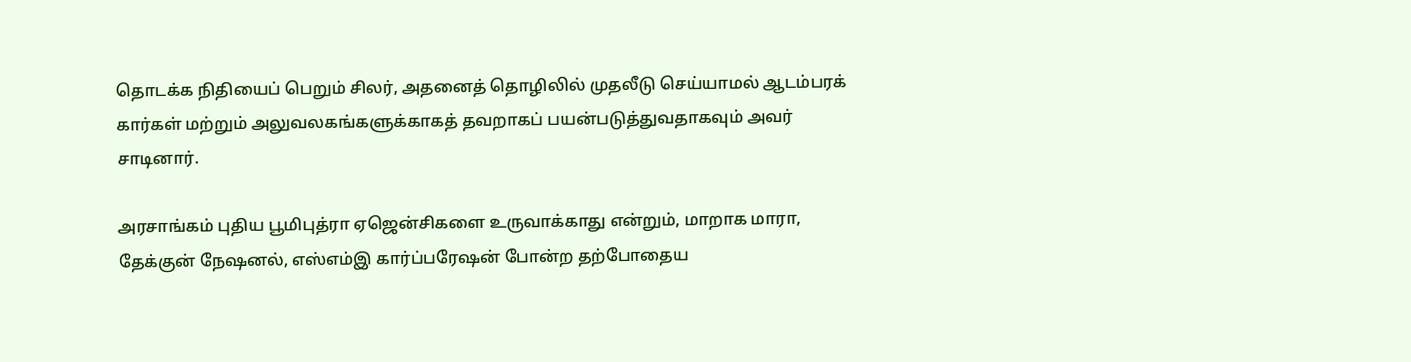தொடக்க நிதியைப் பெறும் சிலர், அதனைத் தொழிலில் முதலீடு செய்யாமல் ஆடம்பரக் கார்கள் மற்றும் அலுவலகங்களுக்காகத் தவறாகப் பயன்படுத்துவதாகவும் அவர் சாடினார்.

அரசாங்கம் புதிய பூமிபுத்ரா ஏஜென்சிகளை உருவாக்காது என்றும், மாறாக மாரா, தேக்குன் நேஷனல், எஸ்எம்இ கார்ப்பரேஷன் போன்ற தற்போதைய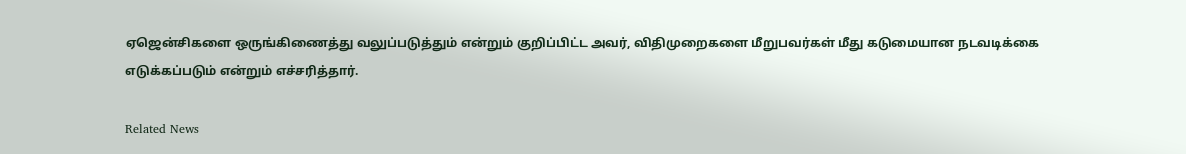ஏஜென்சிகளை ஒருங்கிணைத்து வலுப்படுத்தும் என்றும் குறிப்பிட்ட அவர், விதிமுறைகளை மீறுபவர்கள் மீது கடுமையான நடவடிக்கை எடுக்கப்படும் என்றும் எச்சரித்தார்.

Related News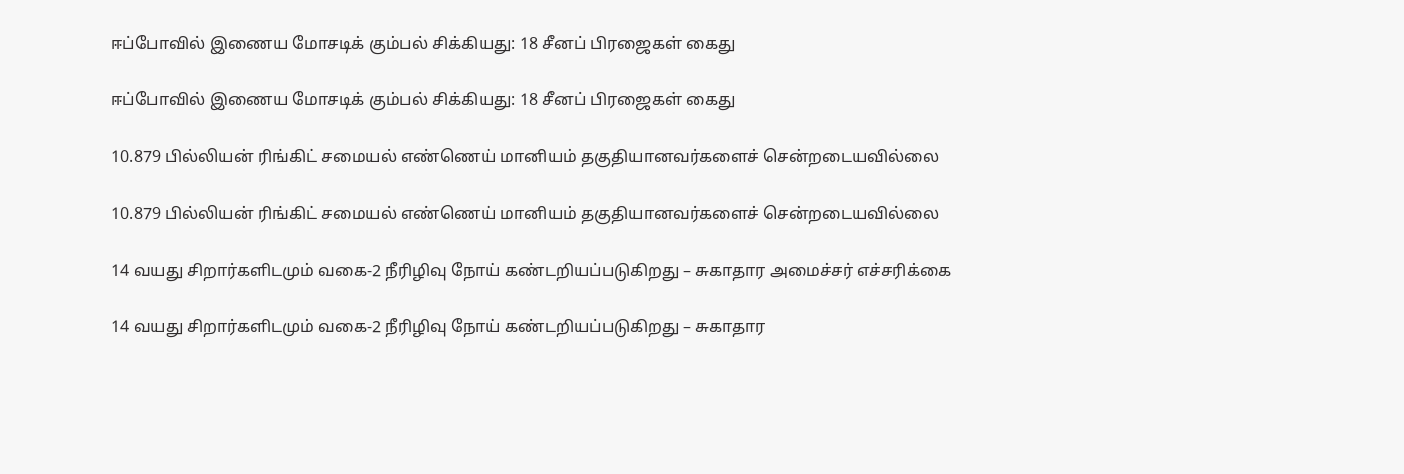ஈப்போவில் இணைய மோசடிக் கும்பல் சிக்கியது: 18 சீனப் பிரஜைகள் கைது

ஈப்போவில் இணைய மோசடிக் கும்பல் சிக்கியது: 18 சீனப் பிரஜைகள் கைது

10.879 பில்லியன் ரிங்கிட் சமையல் எண்ணெய் மானியம் தகுதியானவர்களைச் சென்றடையவில்லை

10.879 பில்லியன் ரிங்கிட் சமையல் எண்ணெய் மானியம் தகுதியானவர்களைச் சென்றடையவில்லை

14 வயது சிறார்களிடமும் வகை-2 நீரிழிவு நோய் கண்டறியப்படுகிறது – சுகாதார அமைச்சர் எச்சரிக்கை

14 வயது சிறார்களிடமும் வகை-2 நீரிழிவு நோய் கண்டறியப்படுகிறது – சுகாதார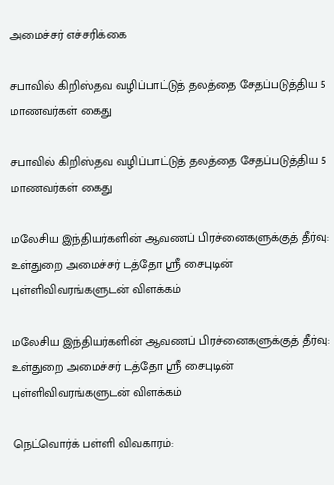அமைச்சர் எச்சரிக்கை

சபாவில் கிறிஸ்தவ வழிப்பாட்டுத் தலத்தை சேதப்படுத்திய 5 மாணவர்கள் கைது

சபாவில் கிறிஸ்தவ வழிப்பாட்டுத் தலத்தை சேதப்படுத்திய 5 மாணவர்கள் கைது

மலேசிய இந்தியர்களின் ஆவணப் பிரச்னைகளுக்குத் தீர்வு: உள்துறை அமைச்சர் டத்தோ ஸ்ரீ சைபுடின் புள்ளிவிவரங்களுடன் விளக்கம்

மலேசிய இந்தியர்களின் ஆவணப் பிரச்னைகளுக்குத் தீர்வு: உள்துறை அமைச்சர் டத்தோ ஸ்ரீ சைபுடின் புள்ளிவிவரங்களுடன் விளக்கம்

நெட்வொர்க் பள்ளி விவகாரம்: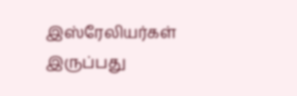இஸ்ரேலியர்கள் இருப்பது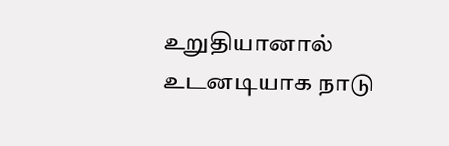உறுதியானால் உடனடியாக நாடு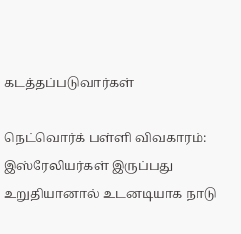கடத்தப்படுவார்கள்

நெட்வொர்க் பள்ளி விவகாரம்: இஸ்ரேலியர்கள் இருப்பது உறுதியானால் உடனடியாக நாடு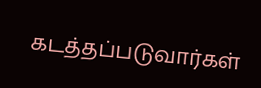கடத்தப்படுவார்கள்